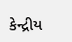કેન્દ્રીય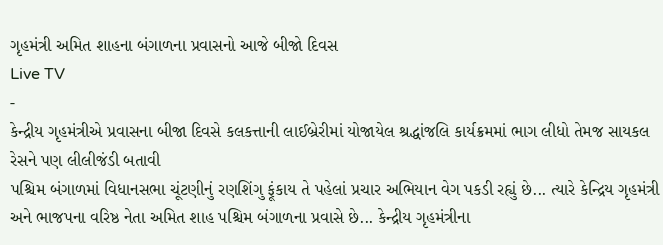ગૃહમંત્રી અમિત શાહના બંગાળના પ્રવાસનો આજે બીજો દિવસ
Live TV
-
કેન્દ્રીય ગૃહમંત્રીએ પ્રવાસના બીજા દિવસે કલકત્તાની લાઈબ્રેરીમાં યોજાયેલ શ્રદ્ધાંજલિ કાર્યક્રમમાં ભાગ લીધો તેમજ સાયકલ રેસને પણ લીલીજંડી બતાવી
પશ્ચિમ બંગાળમાં વિધાનસભા ચૂંટણીનું રણશિંગુ ફૂંકાય તે પહેલાં પ્રચાર અભિયાન વેગ પકડી રહ્યું છે... ત્યારે કેન્દ્રિય ગૃહમંત્રી અને ભાજપના વરિષ્ઠ નેતા અમિત શાહ પશ્ચિમ બંગાળના પ્રવાસે છે... કેન્દ્રીય ગૃહમંત્રીના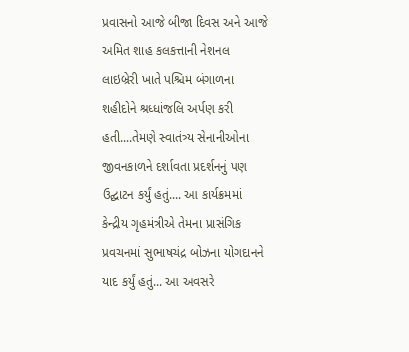પ્રવાસનો આજે બીજા દિવસ અને આજે અમિત શાહ કલકત્તાની નેશનલ લાઇબ્રેરી ખાતે પશ્ચિમ બંગાળના શહીદોને શ્રધ્ધાંજલિ અર્પણ કરી હતી....તેમણે સ્વાતંત્ર્ય સેનાનીઓના જીવનકાળને દર્શાવતા પ્રદર્શનનું પણ ઉદ્ઘાટન કર્યું હતું.... આ કાર્યક્રમમાં કેન્દ્રીય ગૃહમંત્રીએ તેમના પ્રાસંગિક પ્રવચનમાં સુભાષચંદ્ર બોઝના યોગદાનને યાદ કર્યું હતું... આ અવસરે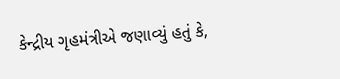કેન્દ્રીય ગૃહમંત્રીએ જણાવ્યું હતું કે,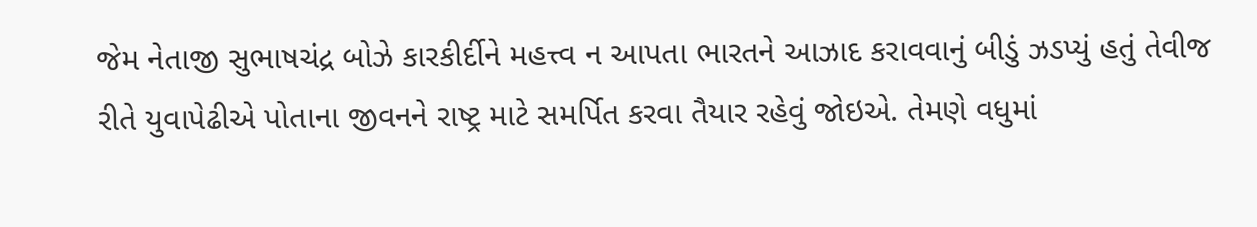જેમ નેતાજી સુભાષચંદ્ર બોઝે કારકીર્દીને મહત્ત્વ ન આપતા ભારતને આઝાદ કરાવવાનું બીડું ઝડપ્યું હતું તેવીજ રીતે યુવાપેઢીએ પોતાના જીવનને રાષ્ટ્ર માટે સમર્પિત કરવા તૈયાર રહેવું જોઇએ. તેમણે વધુમાં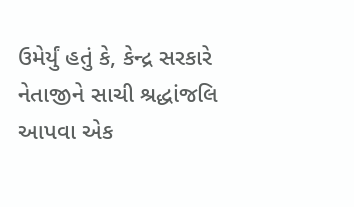ઉમેર્યું હતું કે, કેન્દ્ર સરકારે નેતાજીને સાચી શ્રદ્ધાંજલિ આપવા એક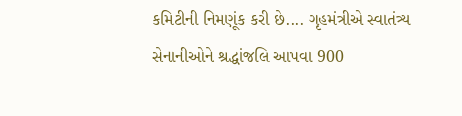કમિટીની નિમણૂંક કરી છે.... ગૃહમંત્રીએ સ્વાતંત્ર્ય સેનાનીઓને શ્રદ્ધાંજલિ આપવા 900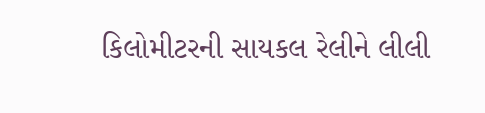કિલોમીટરની સાયકલ રેલીને લીલી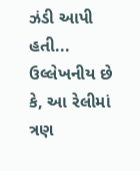ઝંડી આપી હતી... ઉલ્લેખનીય છે કે, આ રેલીમાં ત્રણ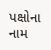પક્ષોના નામ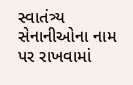સ્વાતંત્ર્ય સેનાનીઓના નામ પર રાખવામાં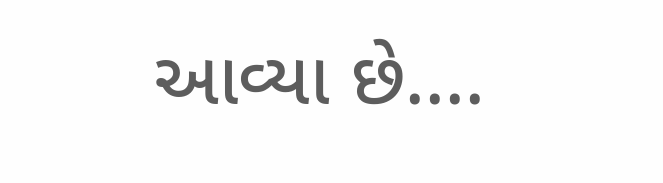આવ્યા છે....